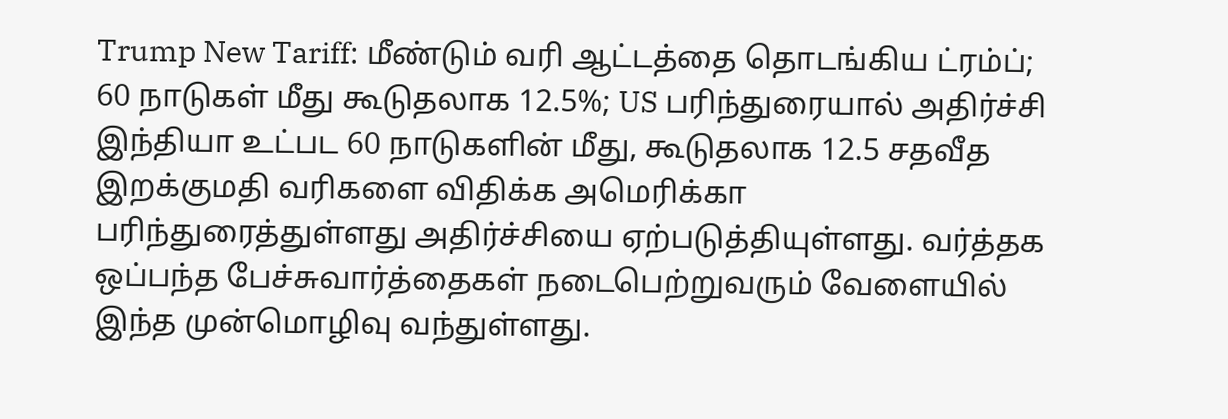Trump New Tariff: மீண்டும் வரி ஆட்டத்தை தொடங்கிய ட்ரம்ப்; 60 நாடுகள் மீது கூடுதலாக 12.5%; US பரிந்துரையால் அதிர்ச்சி
இந்தியா உட்பட 60 நாடுகளின் மீது, கூடுதலாக 12.5 சதவீத இறக்குமதி வரிகளை விதிக்க அமெரிக்கா பரிந்துரைத்துள்ளது அதிர்ச்சியை ஏற்படுத்தியுள்ளது. வர்த்தக ஒப்பந்த பேச்சுவார்த்தைகள் நடைபெற்றுவரும் வேளையில் இந்த முன்மொழிவு வந்துள்ளது.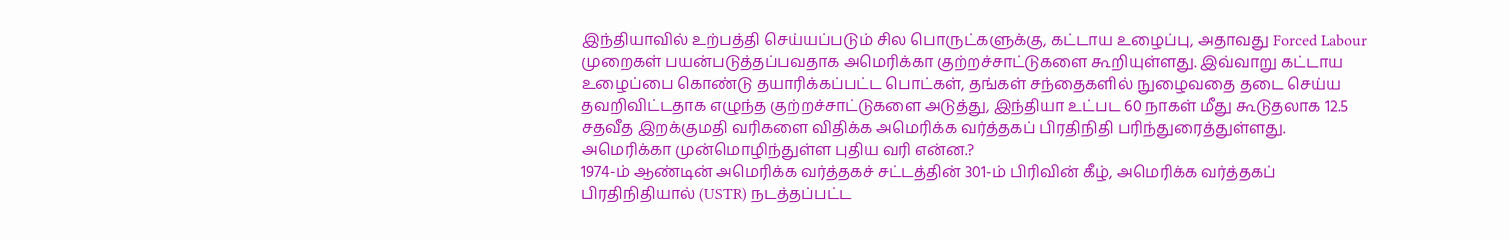இந்தியாவில் உற்பத்தி செய்யப்படும் சில பொருட்களுக்கு, கட்டாய உழைப்பு, அதாவது Forced Labour முறைகள் பயன்படுத்தப்பவதாக அமெரிக்கா குற்றச்சாட்டுகளை கூறியுள்ளது. இவ்வாறு கட்டாய உழைப்பை கொண்டு தயாரிக்கப்பட்ட பொட்கள், தங்கள் சந்தைகளில் நுழைவதை தடை செய்ய தவறிவிட்டதாக எழுந்த குற்றச்சாட்டுகளை அடுத்து, இந்தியா உட்பட 60 நாகள் மீது கூடுதலாக 12.5 சதவீத இறக்குமதி வரிகளை விதிக்க அமெரிக்க வர்த்தகப் பிரதிநிதி பரிந்துரைத்துள்ளது.
அமெரிக்கா முன்மொழிந்துள்ள புதிய வரி என்ன.?
1974-ம் ஆண்டின் அமெரிக்க வர்த்தகச் சட்டத்தின் 301-ம் பிரிவின் கீழ், அமெரிக்க வர்த்தகப் பிரதிநிதியால் (USTR) நடத்தப்பட்ட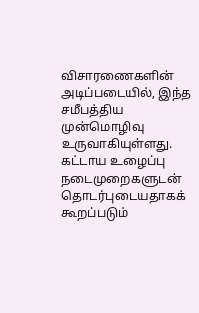விசாரணைகளின் அடிப்படையில், இந்த சமீபத்திய முன்மொழிவு உருவாகியுள்ளது.
கட்டாய உழைப்பு நடைமுறைகளுடன் தொடர்புடையதாகக் கூறப்படும்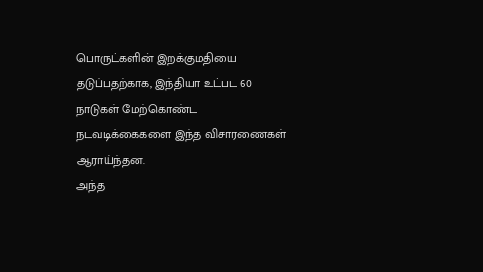பொருட்களின் இறக்குமதியை தடுப்பதற்காக, இந்தியா உட்பட 60 நாடுகள் மேற்கொண்ட நடவடிக்கைகளை இந்த விசாரணைகள் ஆராய்ந்தன.
அந்த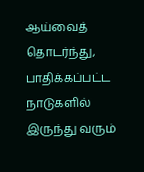ஆய்வைத் தொடர்ந்து, பாதிக்கப்பட்ட நாடுகளில் இருந்து வரும்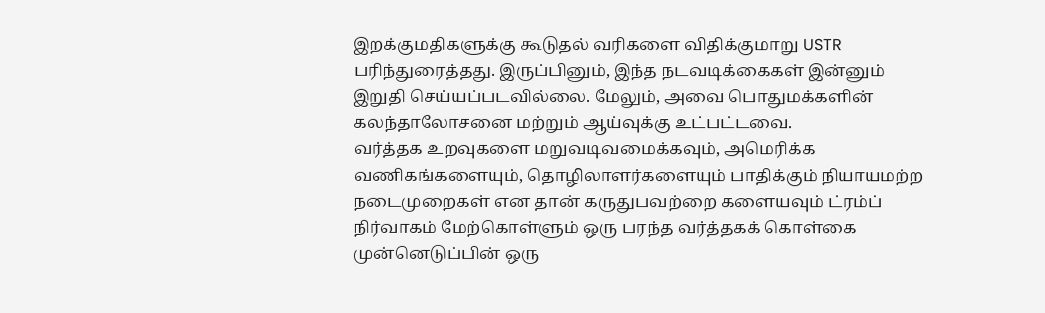இறக்குமதிகளுக்கு கூடுதல் வரிகளை விதிக்குமாறு USTR பரிந்துரைத்தது. இருப்பினும், இந்த நடவடிக்கைகள் இன்னும் இறுதி செய்யப்படவில்லை. மேலும், அவை பொதுமக்களின் கலந்தாலோசனை மற்றும் ஆய்வுக்கு உட்பட்டவை.
வர்த்தக உறவுகளை மறுவடிவமைக்கவும், அமெரிக்க வணிகங்களையும், தொழிலாளர்களையும் பாதிக்கும் நியாயமற்ற நடைமுறைகள் என தான் கருதுபவற்றை களையவும் ட்ரம்ப் நிர்வாகம் மேற்கொள்ளும் ஒரு பரந்த வர்த்தகக் கொள்கை முன்னெடுப்பின் ஒரு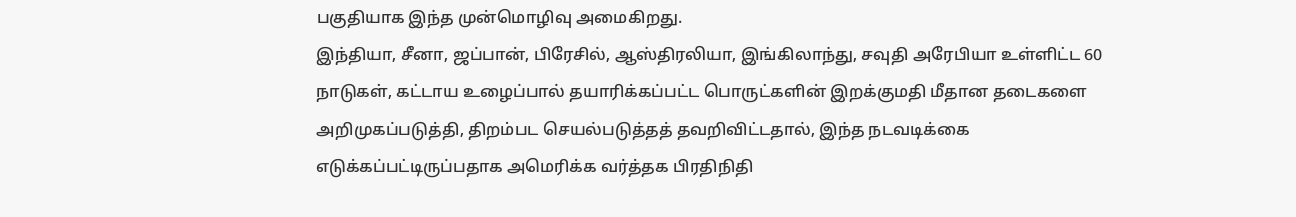பகுதியாக இந்த முன்மொழிவு அமைகிறது.
இந்தியா, சீனா, ஜப்பான், பிரேசில், ஆஸ்திரலியா, இங்கிலாந்து, சவுதி அரேபியா உள்ளிட்ட 60 நாடுகள், கட்டாய உழைப்பால் தயாரிக்கப்பட்ட பொருட்களின் இறக்குமதி மீதான தடைகளை அறிமுகப்படுத்தி, திறம்பட செயல்படுத்தத் தவறிவிட்டதால், இந்த நடவடிக்கை எடுக்கப்பட்டிருப்பதாக அமெரிக்க வர்த்தக பிரதிநிதி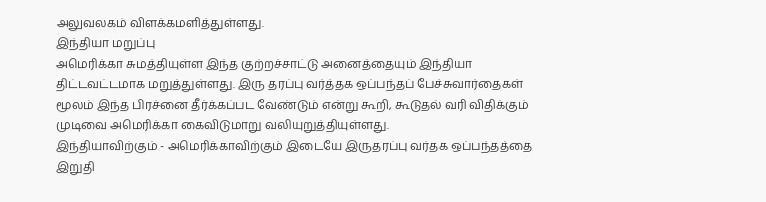அலுவலகம் விளக்கமளித்துள்ளது.
இந்தியா மறுப்பு
அமெரிக்கா சுமத்தியுள்ள இந்த குற்றச்சாட்டு அனைத்தையும் இந்தியா திட்டவட்டமாக மறுத்துள்ளது. இரு தரப்பு வர்த்தக ஒப்பந்தப் பேச்சுவார்தைகள் மூலம் இந்த பிரச்னை தீர்க்கப்பட வேண்டும் என்று கூறி, கூடுதல் வரி விதிக்கும் முடிவை அமெரிக்கா கைவிடுமாறு வலியுறுத்தியுள்ளது.
இந்தியாவிற்கும் - அமெரிக்காவிற்கும் இடையே இருதரப்பு வர்தக ஒப்பந்தத்தை இறுதி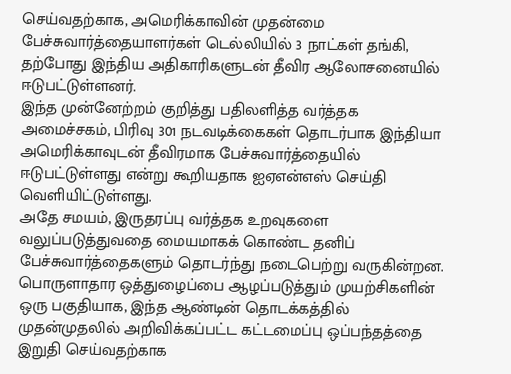செய்வதற்காக, அமெரிக்காவின் முதன்மை பேச்சுவார்த்தையாளர்கள் டெல்லியில் 3 நாட்கள் தங்கி, தற்போது இந்திய அதிகாரிகளுடன் தீவிர ஆலோசனையில் ஈடுபட்டுள்ளனர்.
இந்த முன்னேற்றம் குறித்து பதிலளித்த வர்த்தக அமைச்சகம், பிரிவு 301 நடவடிக்கைகள் தொடர்பாக இந்தியா அமெரிக்காவுடன் தீவிரமாக பேச்சுவார்த்தையில் ஈடுபட்டுள்ளது என்று கூறியதாக ஐஏஎன்எஸ் செய்தி வெளியிட்டுள்ளது.
அதே சமயம், இருதரப்பு வர்த்தக உறவுகளை வலுப்படுத்துவதை மையமாகக் கொண்ட தனிப் பேச்சுவார்த்தைகளும் தொடர்ந்து நடைபெற்று வருகின்றன.
பொருளாதார ஒத்துழைப்பை ஆழப்படுத்தும் முயற்சிகளின் ஒரு பகுதியாக, இந்த ஆண்டின் தொடக்கத்தில் முதன்முதலில் அறிவிக்கப்பட்ட கட்டமைப்பு ஒப்பந்தத்தை இறுதி செய்வதற்காக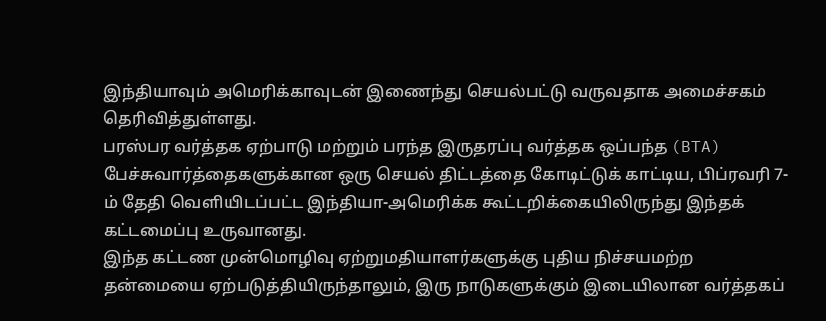இந்தியாவும் அமெரிக்காவுடன் இணைந்து செயல்பட்டு வருவதாக அமைச்சகம் தெரிவித்துள்ளது.
பரஸ்பர வர்த்தக ஏற்பாடு மற்றும் பரந்த இருதரப்பு வர்த்தக ஒப்பந்த (BTA) பேச்சுவார்த்தைகளுக்கான ஒரு செயல் திட்டத்தை கோடிட்டுக் காட்டிய, பிப்ரவரி 7-ம் தேதி வெளியிடப்பட்ட இந்தியா-அமெரிக்க கூட்டறிக்கையிலிருந்து இந்தக் கட்டமைப்பு உருவானது.
இந்த கட்டண முன்மொழிவு ஏற்றுமதியாளர்களுக்கு புதிய நிச்சயமற்ற தன்மையை ஏற்படுத்தியிருந்தாலும், இரு நாடுகளுக்கும் இடையிலான வர்த்தகப்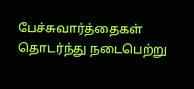பேச்சுவார்த்தைகள் தொடர்ந்து நடைபெற்று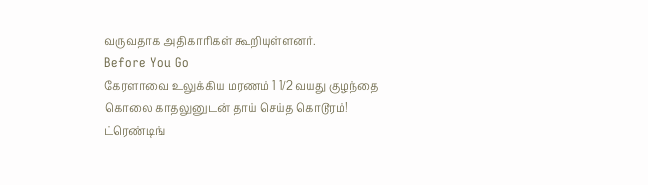வருவதாக அதிகாரிகள் கூறியுள்ளனர்.
Before You Go
கேரளாவை உலுக்கிய மரணம் 1 1/2 வயது குழந்தை கொலை காதலுனுடன் தாய் செய்த கொடூரம்!
ட்ரெண்டிங்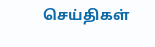செய்திகள்